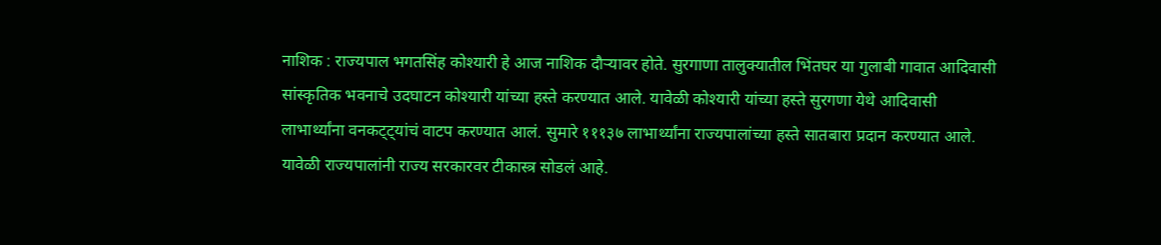नाशिक : राज्यपाल भगतसिंह कोश्यारी हे आज नाशिक दौऱ्यावर होते. सुरगाणा तालुक्यातील भिंतघर या गुलाबी गावात आदिवासी सांस्कृतिक भवनाचे उदघाटन कोश्यारी यांच्या हस्ते करण्यात आले. यावेळी कोश्यारी यांच्या हस्ते सुरगणा येथे आदिवासी लाभार्थ्यांना वनकट्ट्यांचं वाटप करण्यात आलं. सुमारे १११३७ लाभार्थ्यांना राज्यपालांच्या हस्ते सातबारा प्रदान करण्यात आले.
यावेळी राज्यपालांनी राज्य सरकारवर टीकास्त्र सोडलं आहे.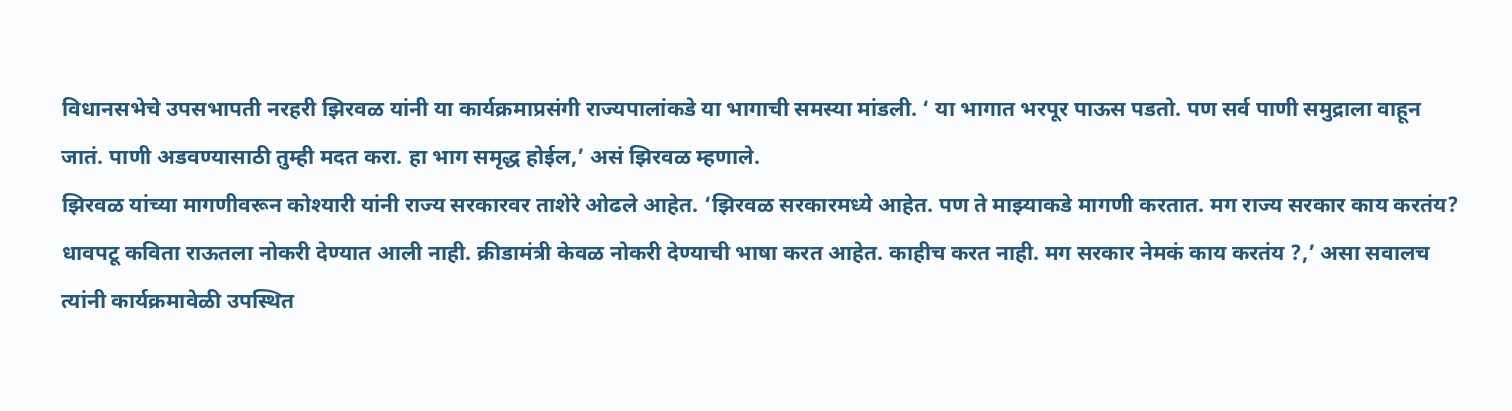विधानसभेचे उपसभापती नरहरी झिरवळ यांनी या कार्यक्रमाप्रसंगी राज्यपालांकडे या भागाची समस्या मांडली. ‘ या भागात भरपूर पाऊस पडतो. पण सर्व पाणी समुद्राला वाहून जातं. पाणी अडवण्यासाठी तुम्ही मदत करा. हा भाग समृद्ध होईल,’ असं झिरवळ म्हणाले.
झिरवळ यांच्या मागणीवरून कोश्यारी यांनी राज्य सरकारवर ताशेरे ओढले आहेत. ‘झिरवळ सरकारमध्ये आहेत. पण ते माझ्याकडे मागणी करतात. मग राज्य सरकार काय करतंय? धावपटू कविता राऊतला नोकरी देण्यात आली नाही. क्रीडामंत्री केवळ नोकरी देण्याची भाषा करत आहेत. काहीच करत नाही. मग सरकार नेमकं काय करतंय ?,’ असा सवालच त्यांनी कार्यक्रमावेळी उपस्थित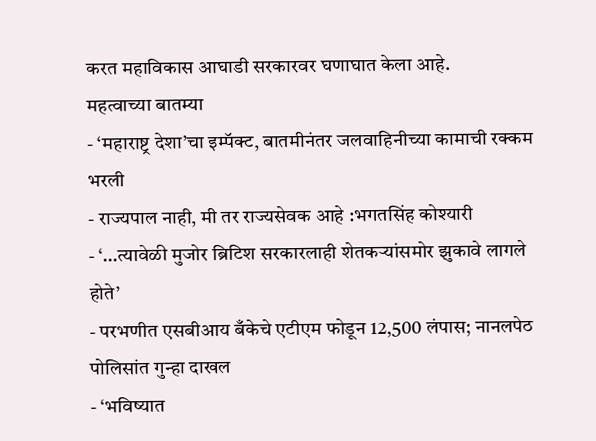करत महाविकास आघाडी सरकारवर घणाघात केला आहे.
महत्वाच्या बातम्या
- ‘महाराष्ट्र देशा’चा इम्पॅक्ट, बातमीनंतर जलवाहिनीच्या कामाची रक्कम भरली
- राज्यपाल नाही, मी तर राज्यसेवक आहे :भगतसिंह कोश्यारी
- ‘…त्यावेळी मुजोर ब्रिटिश सरकारलाही शेतकऱ्यांसमोर झुकावे लागले होते’
- परभणीत एसबीआय बँकेचे एटीएम फोडून 12,500 लंपास; नानलपेठ पोलिसांत गुन्हा दाखल
- ‘भविष्यात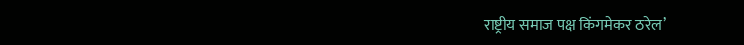राष्ट्रीय समाज पक्ष किंगमेकर ठरेल’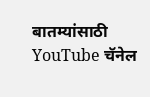बातम्यांसाठी YouTube चॅनेल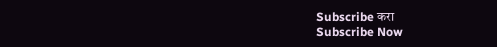Subscribe करा
Subscribe Now